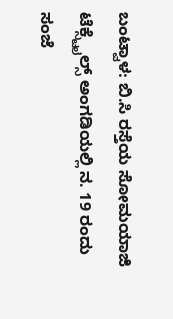ಬಂಟ್ವಾಳ: ಬಿ.ಸಿ ರಸ್ತೆಯ ಸೋಮಯಾಜಿ ಟೆಕ್ಸ್ಟೈಲ್ಸ್ ಅಂಗಡಿಯಲ್ಲಿ ನ. 19 ರಂದು ಸಂಜೆ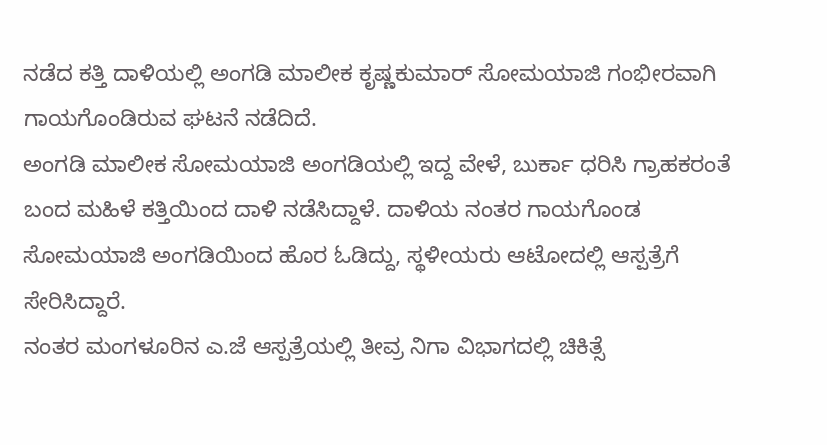ನಡೆದ ಕತ್ತಿ ದಾಳಿಯಲ್ಲಿ ಅಂಗಡಿ ಮಾಲೀಕ ಕೃಷ್ಣಕುಮಾರ್ ಸೋಮಯಾಜಿ ಗಂಭೀರವಾಗಿ ಗಾಯಗೊಂಡಿರುವ ಘಟನೆ ನಡೆದಿದೆ.
ಅಂಗಡಿ ಮಾಲೀಕ ಸೋಮಯಾಜಿ ಅಂಗಡಿಯಲ್ಲಿ ಇದ್ದ ವೇಳೆ, ಬುರ್ಕಾ ಧರಿಸಿ ಗ್ರಾಹಕರಂತೆ ಬಂದ ಮಹಿಳೆ ಕತ್ತಿಯಿಂದ ದಾಳಿ ನಡೆಸಿದ್ದಾಳೆ. ದಾಳಿಯ ನಂತರ ಗಾಯಗೊಂಡ ಸೋಮಯಾಜಿ ಅಂಗಡಿಯಿಂದ ಹೊರ ಓಡಿದ್ದು, ಸ್ಥಳೀಯರು ಆಟೋದಲ್ಲಿ ಆಸ್ಪತ್ರೆಗೆ ಸೇರಿಸಿದ್ದಾರೆ.
ನಂತರ ಮಂಗಳೂರಿನ ಎ.ಜೆ ಆಸ್ಪತ್ರೆಯಲ್ಲಿ ತೀವ್ರ ನಿಗಾ ವಿಭಾಗದಲ್ಲಿ ಚಿಕಿತ್ಸೆ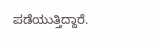ಪಡೆಯುತ್ತಿದ್ದಾರೆ.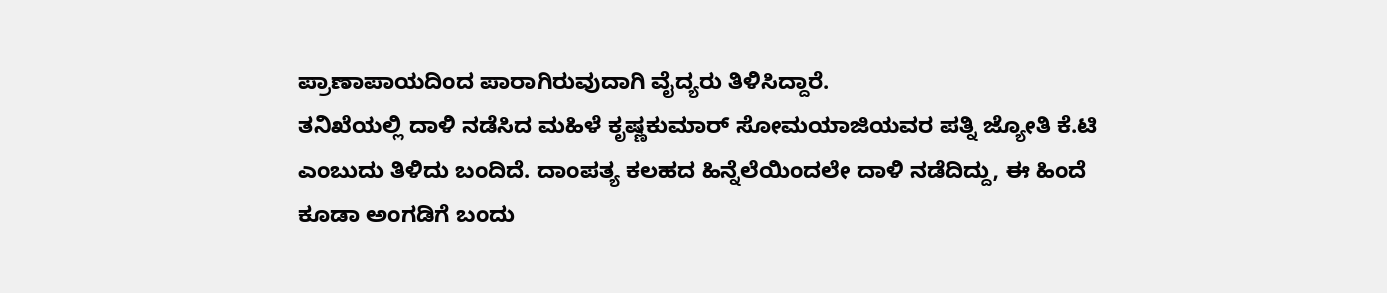ಪ್ರಾಣಾಪಾಯದಿಂದ ಪಾರಾಗಿರುವುದಾಗಿ ವೈದ್ಯರು ತಿಳಿಸಿದ್ದಾರೆ.
ತನಿಖೆಯಲ್ಲಿ ದಾಳಿ ನಡೆಸಿದ ಮಹಿಳೆ ಕೃಷ್ಣಕುಮಾರ್ ಸೋಮಯಾಜಿಯವರ ಪತ್ನಿ ಜ್ಯೋತಿ ಕೆ.ಟಿ ಎಂಬುದು ತಿಳಿದು ಬಂದಿದೆ. ದಾಂಪತ್ಯ ಕಲಹದ ಹಿನ್ನೆಲೆಯಿಂದಲೇ ದಾಳಿ ನಡೆದಿದ್ದು, ಈ ಹಿಂದೆ ಕೂಡಾ ಅಂಗಡಿಗೆ ಬಂದು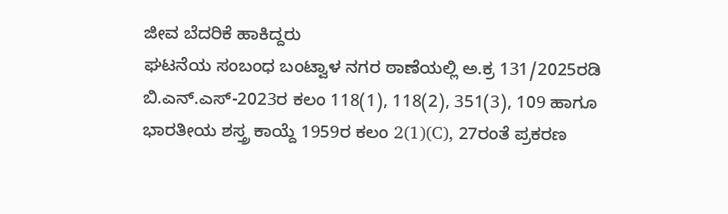ಜೀವ ಬೆದರಿಕೆ ಹಾಕಿದ್ದರು
ಘಟನೆಯ ಸಂಬಂಧ ಬಂಟ್ವಾಳ ನಗರ ಠಾಣೆಯಲ್ಲಿ ಅ.ಕ್ರ 131/2025ರಡಿ ಬಿ.ಎನ್.ಎಸ್-2023ರ ಕಲಂ 118(1), 118(2), 351(3), 109 ಹಾಗೂ ಭಾರತೀಯ ಶಸ್ತ್ರ ಕಾಯ್ದೆ 1959ರ ಕಲಂ 2(1)(C), 27ರಂತೆ ಪ್ರಕರಣ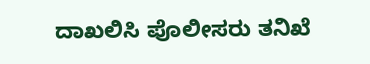ದಾಖಲಿಸಿ ಪೊಲೀಸರು ತನಿಖೆ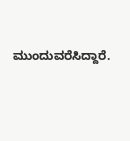ಮುಂದುವರೆಸಿದ್ದಾರೆ.